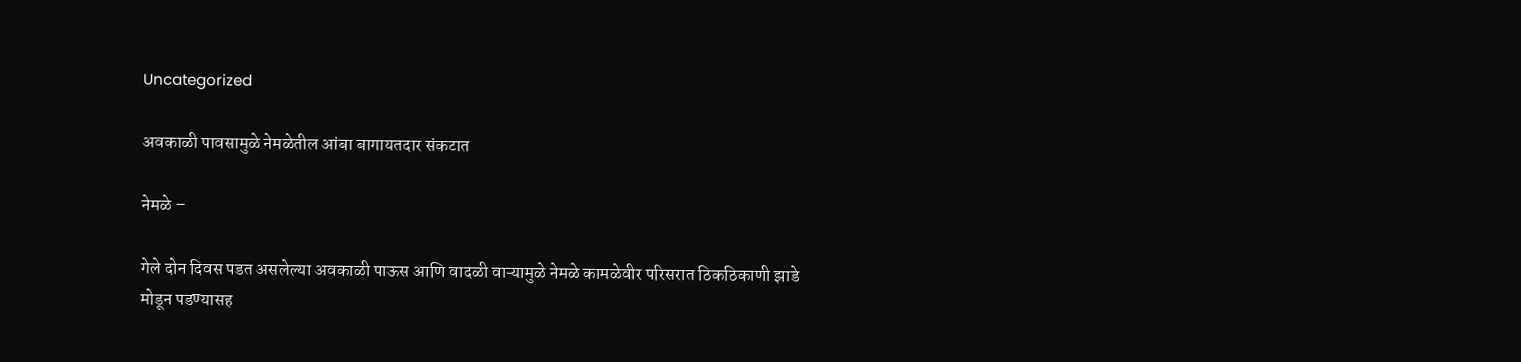Uncategorized

अवकाळी पावसामुळे नेमळेतील आंबा बागायतदार संकटात

नेमळे –

गेले दोन दिवस पडत असलेल्या अवकाळी पाऊस आणि वादळी वाऱ्यामुळे नेमळे कामळेवीर परिसरात ठिकठिकाणी झाडे मोडून पडण्यासह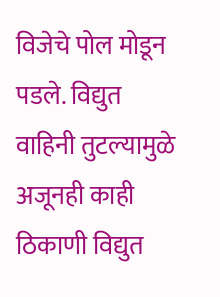विजेचे पोल मोडून पडले. विद्युत वाहिनी तुटल्यामुळे अजूनही काही ठिकाणी विद्युत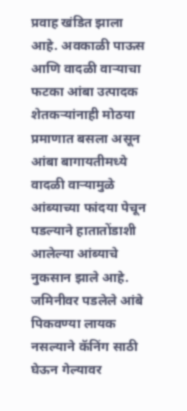प्रवाह खंडित झाला आहे. अवकाळी पाऊस आणि वादळी वाऱ्याचा फटका आंबा उत्पादक शेतकऱ्यांनाही मोठया प्रमाणात बसला असून आंबा बागायतीमध्ये वादळी वाऱ्यामुळे आंब्याच्या फांदया पेचून पडल्याने हातातोंडाशी आलेल्या आंब्याचे नुकसान झाले आहे. जमिनीवर पडलेले आंबे पिकवण्या लायक नसल्याने कॅनिंग साठी घेऊन गेल्यावर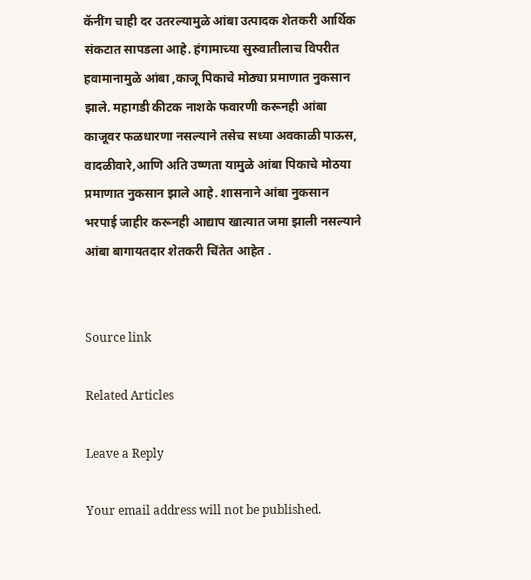कॅनींग चाही दर उतरल्यामुळे आंबा उत्पादक शेतकरी आर्थिक संकटात सापडला आहे. हंगामाच्या सुरुवातीलाच विपरीत हवामानामुळे आंबा ,काजू पिकाचे मोठ्या प्रमाणात नुकसान झाले. महागडी कीटक नाशके फवारणी करूनही आंबा काजूवर फळधारणा नसल्याने तसेच सध्या अवकाळी पाऊस, वादळीवारे,आणि अति उष्णता यामुळे आंबा पिकाचे मोठया प्रमाणात नुकसान झाले आहे. शासनाने आंबा नुकसान भरपाई जाहीर करूनही आद्याप खात्यात जमा झाली नसल्याने आंबा बागायतदार शेतकरी चिंतेत आहेत .


Source link

Related Articles

Leave a Reply

Your email address will not be published.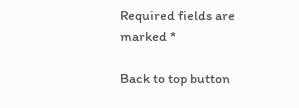Required fields are marked *

Back to top button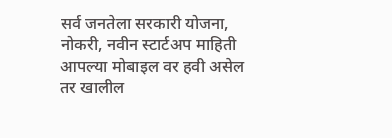सर्व जनतेला सरकारी योजना, नोकरी, नवीन स्टार्टअप माहिती आपल्या मोबाइल वर हवी असेल तर खालील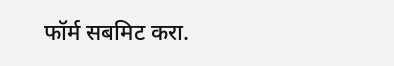फॉर्म सबमिट करा.